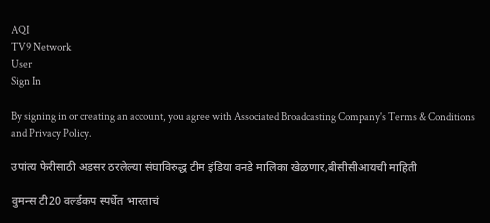AQI
TV9 Network
User
Sign In

By signing in or creating an account, you agree with Associated Broadcasting Company's Terms & Conditions and Privacy Policy.

उपांत्य फेरीसाठी अडसर ठरलेल्या संघाविरुद्ध टीम इंडिया वनडे मालिका खेळणार,बीसीसीआयची माहिती

वुमन्स टी20 वर्ल्डकप स्पर्धेत भारताचं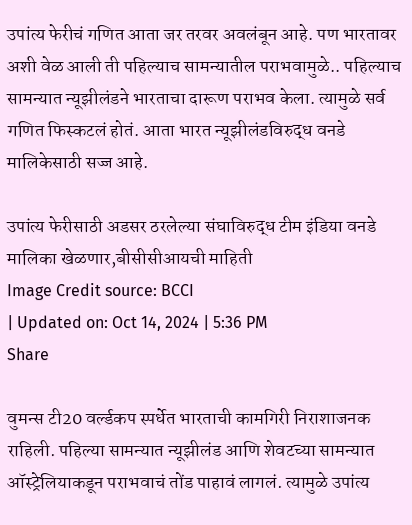उपांत्य फेरीचं गणित आता जर तरवर अवलंबून आहे. पण भारतावर अशी वेळ आली ती पहिल्याच सामन्यातील पराभवामुळे.. पहिल्याच सामन्यात न्यूझीलंडने भारताचा दारूण पराभव केला. त्यामुळे सर्व गणित फिस्कटलं होतं. आता भारत न्यूझीलंडविरुद्ध वनडे मालिकेसाठी सज्ज आहे.

उपांत्य फेरीसाठी अडसर ठरलेल्या संघाविरुद्ध टीम इंडिया वनडे मालिका खेळणार,बीसीसीआयची माहिती
Image Credit source: BCCI
| Updated on: Oct 14, 2024 | 5:36 PM
Share

वुमन्स टी20 वर्ल्डकप स्पर्धेत भारताची कामगिरी निराशाजनक राहिली. पहिल्या सामन्यात न्यूझीलंड आणि शेवटच्या सामन्यात ऑस्ट्रेलियाकडून पराभवाचं तोंड पाहावं लागलं. त्यामुळे उपांत्य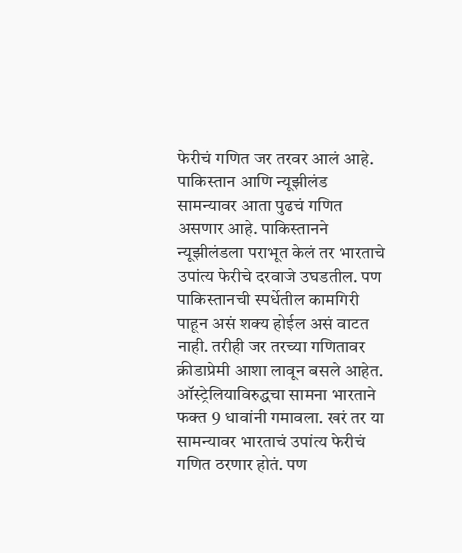फेरीचं गणित जर तरवर आलं आहे. पाकिस्तान आणि न्यूझीलंड सामन्यावर आता पुढचं गणित असणार आहे. पाकिस्तानने न्यूझीलंडला पराभूत केलं तर भारताचे उपांत्य फेरीचे दरवाजे उघडतील. पण पाकिस्तानची स्पर्धेतील कामगिरी पाहून असं शक्य होईल असं वाटत नाही. तरीही जर तरच्या गणितावर क्रीडाप्रेमी आशा लावून बसले आहेत. ऑस्ट्रेलियाविरुद्धचा सामना भारताने फक्त 9 धावांनी गमावला. खरं तर या सामन्यावर भारताचं उपांत्य फेरीचं गणित ठरणार होतं. पण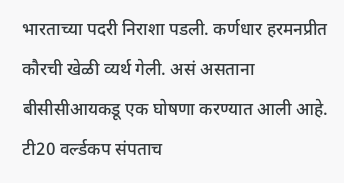भारताच्या पदरी निराशा पडली. कर्णधार हरमनप्रीत कौरची खेळी व्यर्थ गेली. असं असताना बीसीसीआयकडू एक घोषणा करण्यात आली आहे. टी20 वर्ल्डकप संपताच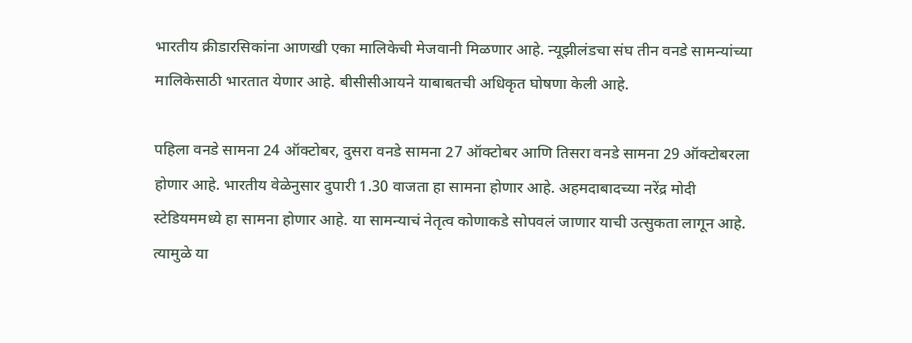भारतीय क्रीडारसिकांना आणखी एका मालिकेची मेजवानी मिळणार आहे. न्यूझीलंडचा संघ तीन वनडे सामन्यांच्या मालिकेसाठी भारतात येणार आहे. बीसीसीआयने याबाबतची अधिकृत घोषणा केली आहे.

पहिला वनडे सामना 24 ऑक्टोबर, दुसरा वनडे सामना 27 ऑक्टोबर आणि तिसरा वनडे सामना 29 ऑक्टोबरला होणार आहे. भारतीय वेळेनुसार दुपारी 1.30 वाजता हा सामना होणार आहे. अहमदाबादच्या नरेंद्र मोदी स्टेडियममध्ये हा सामना होणार आहे. या सामन्याचं नेतृत्व कोणाकडे सोपवलं जाणार याची उत्सुकता लागून आहे. त्यामुळे या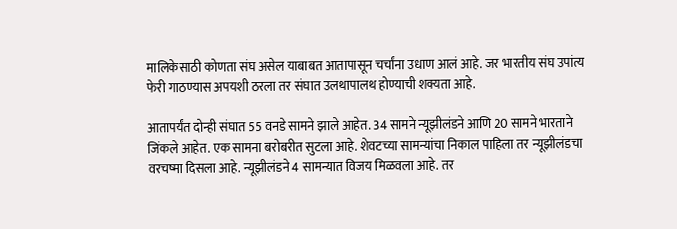मालिकेसाठी कोणता संघ असेल याबाबत आतापासून चर्चांना उधाण आलं आहे. जर भारतीय संघ उपांत्य फेरी गाठण्यास अपयशी ठरला तर संघात उलथापालथ होण्याची शक्यता आहे.

आतापर्यंत दोन्ही संघात 55 वनडे सामने झाले आहेत. 34 सामने न्यूझीलंडने आणि 20 सामने भारताने जिंकले आहेत. एक सामना बरोबरीत सुटला आहे. शेवटच्या सामन्यांचा निकाल पाहिला तर न्यूझीलंडचा वरचष्मा दिसला आहे. न्यूझीलंडने 4 सामन्यात विजय मिळवला आहे. तर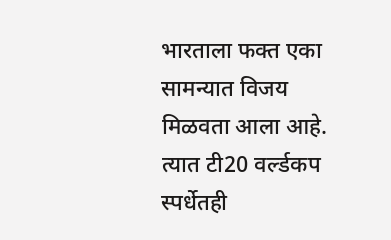भारताला फक्त एका सामन्यात विजय मिळवता आला आहे. त्यात टी20 वर्ल्डकप स्पर्धेतही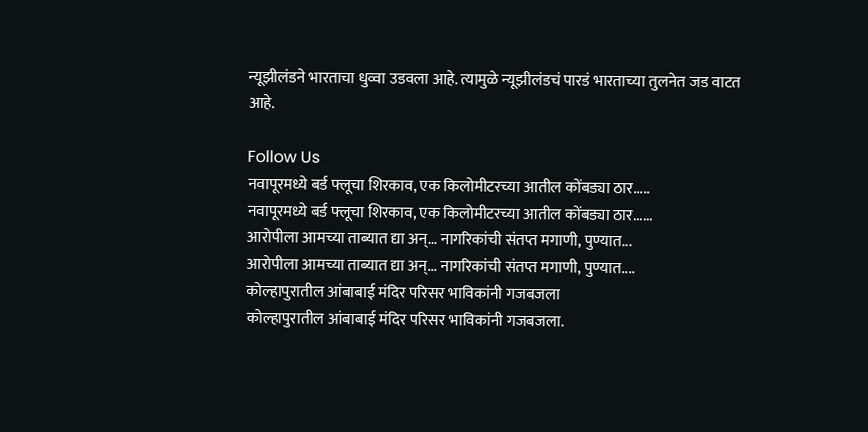न्यूझीलंडने भारताचा धुव्वा उडवला आहे. त्यामुळे न्यूझीलंडचं पारडं भारताच्या तुलनेत जड वाटत आहे.

Follow Us
नवापूरमध्ये बर्ड फ्लूचा शिरकाव, एक किलोमीटरच्या आतील कोंबड्या ठार.....
नवापूरमध्ये बर्ड फ्लूचा शिरकाव, एक किलोमीटरच्या आतील कोंबड्या ठार......
आरोपीला आमच्या ताब्यात द्या अन्... नागरिकांची संतप्त मगाणी, पुण्यात...
आरोपीला आमच्या ताब्यात द्या अन्... नागरिकांची संतप्त मगाणी, पुण्यात....
कोल्हापुरातील आंबाबाई मंदिर परिसर भाविकांनी गजबजला
कोल्हापुरातील आंबाबाई मंदिर परिसर भाविकांनी गजबजला.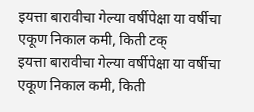इयत्ता बारावीचा गेल्या वर्षीपेक्षा या वर्षीचा एकूण निकाल कमी, किती टक्
इयत्ता बारावीचा गेल्या वर्षीपेक्षा या वर्षीचा एकूण निकाल कमी, किती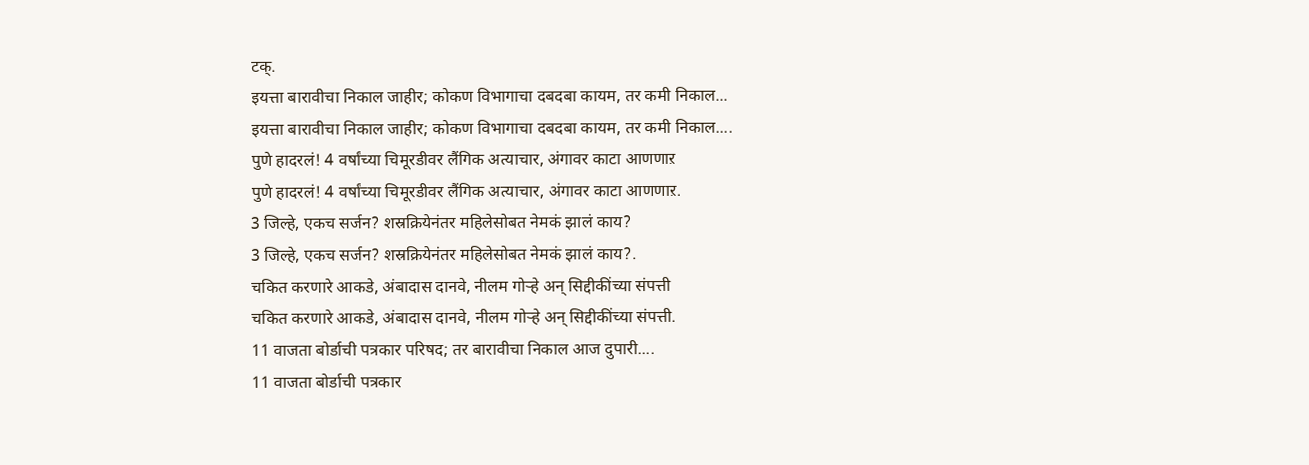टक्.
इयत्ता बारावीचा निकाल जाहीर; कोकण विभागाचा दबदबा कायम, तर कमी निकाल...
इयत्ता बारावीचा निकाल जाहीर; कोकण विभागाचा दबदबा कायम, तर कमी निकाल....
पुणे हादरलं! 4 वर्षांच्या चिमूरडीवर लैंगिक अत्याचार, अंगावर काटा आणणाऱ
पुणे हादरलं! 4 वर्षांच्या चिमूरडीवर लैंगिक अत्याचार, अंगावर काटा आणणाऱ.
3 जिल्हे, एकच सर्जन? शस्रक्रियेनंतर महिलेसोबत नेमकं झालं काय?
3 जिल्हे, एकच सर्जन? शस्रक्रियेनंतर महिलेसोबत नेमकं झालं काय?.
चकित करणारे आकडे, अंबादास दानवे, नीलम गोऱ्हे अन् सिद्दीकींच्या संपत्ती
चकित करणारे आकडे, अंबादास दानवे, नीलम गोऱ्हे अन् सिद्दीकींच्या संपत्ती.
11 वाजता बोर्डाची पत्रकार परिषद; तर बारावीचा निकाल आज दुपारी....
11 वाजता बोर्डाची पत्रकार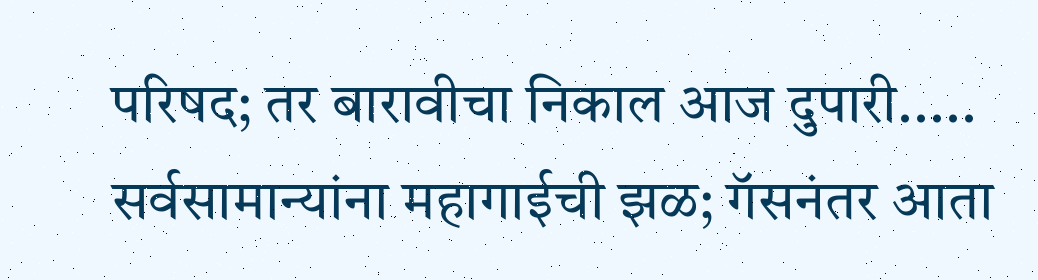परिषद; तर बारावीचा निकाल आज दुपारी.....
सर्वसामान्यांना महागाईची झळ; गॅसनंतर आता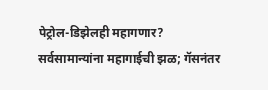पेट्रोल-डिझेलही महागणार?
सर्वसामान्यांना महागाईची झळ; गॅसनंतर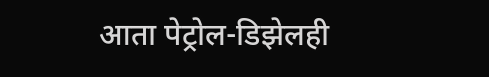आता पेट्रोल-डिझेलही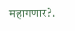महागणार?.